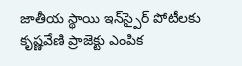జాతీయ స్థాయి ఇన్‌స్పైర్ పోటీలకు కృష్ణవేణి ప్రాజెక్టు ఎంపిక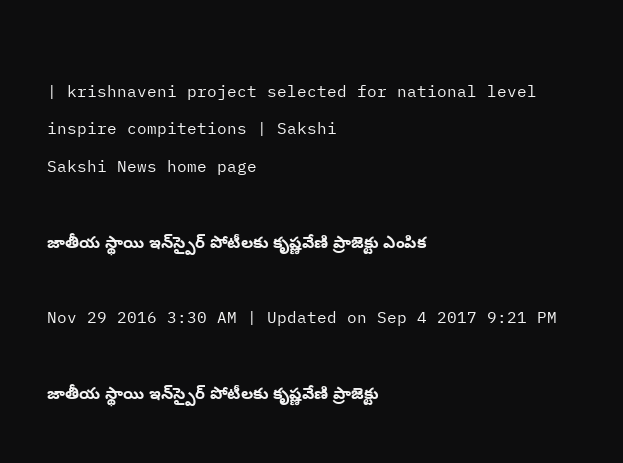| krishnaveni project selected for national level inspire compitetions | Sakshi
Sakshi News home page

జాతీయ స్థాయి ఇన్‌స్పైర్ పోటీలకు కృష్ణవేణి ప్రాజెక్టు ఎంపిక

Nov 29 2016 3:30 AM | Updated on Sep 4 2017 9:21 PM

జాతీయ స్థాయి ఇన్‌స్పైర్ పోటీలకు కృష్ణవేణి ప్రాజెక్టు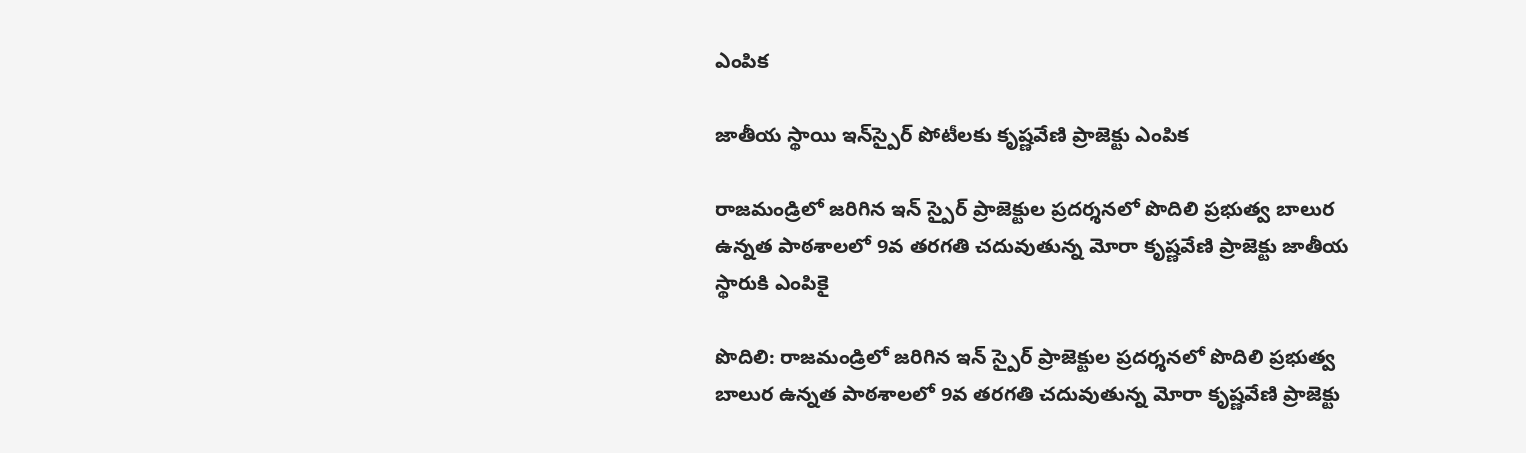ఎంపిక

జాతీయ స్థాయి ఇన్‌స్పైర్ పోటీలకు కృష్ణవేణి ప్రాజెక్టు ఎంపిక

రాజమండ్రిలో జరిగిన ఇన్ స్పైర్ ప్రాజెక్టుల ప్రదర్శనలో పొదిలి ప్రభుత్వ బాలుర ఉన్నత పాఠశాలలో 9వ తరగతి చదువుతున్న మోరా కృష్ణవేణి ప్రాజెక్టు జాతీయ స్థారుకి ఎంపికై

పొదిలి: రాజమండ్రిలో జరిగిన ఇన్ స్పైర్ ప్రాజెక్టుల ప్రదర్శనలో పొదిలి ప్రభుత్వ బాలుర ఉన్నత పాఠశాలలో 9వ తరగతి చదువుతున్న మోరా కృష్ణవేణి ప్రాజెక్టు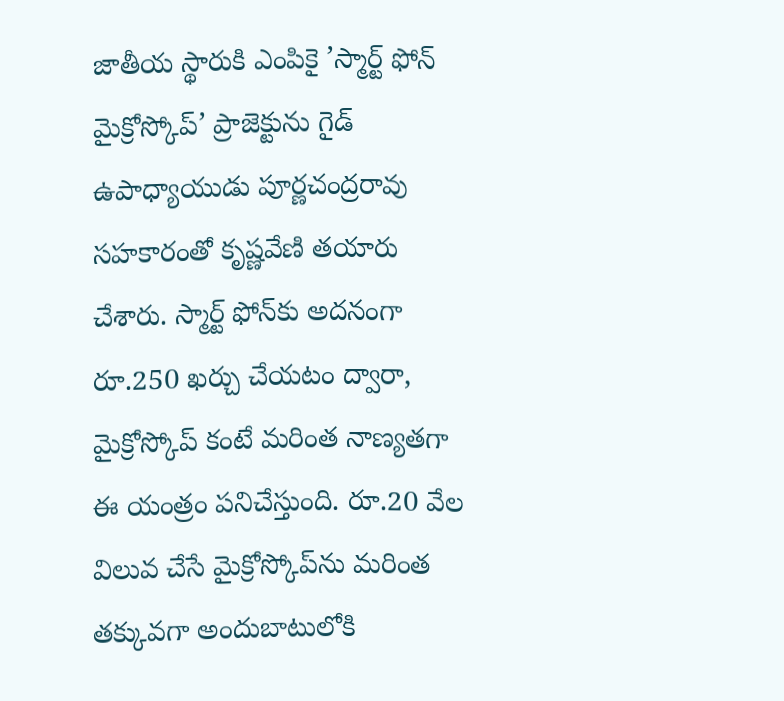జాతీయ స్థారుకి ఎంపికై ’స్మార్ట్ ఫోన్ మైక్రోస్కోప్’ ప్రాజెక్టును గైడ్ ఉపాధ్యాయుడు పూర్ణచంద్రరావు సహకారంతో కృష్ణవేణి తయారు చేశారు. స్మార్ట్ ఫోన్‌కు అదనంగా రూ.250 ఖర్చు చేయటం ద్వారా, మైక్రోస్కోప్ కంటే మరింత నాణ్యతగా ఈ యంత్రం పనిచేస్తుంది. రూ.20 వేల విలువ చేసే మైక్రోస్కోప్‌ను మరింత తక్కువగా అందుబాటులోకి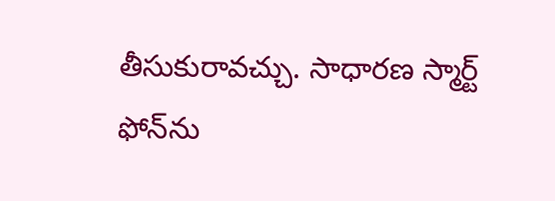తీసుకురావచ్చు. సాధారణ స్మార్ట్ ఫోన్‌ను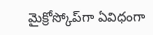మైక్రోస్కోప్‌గా ఏవిధంగా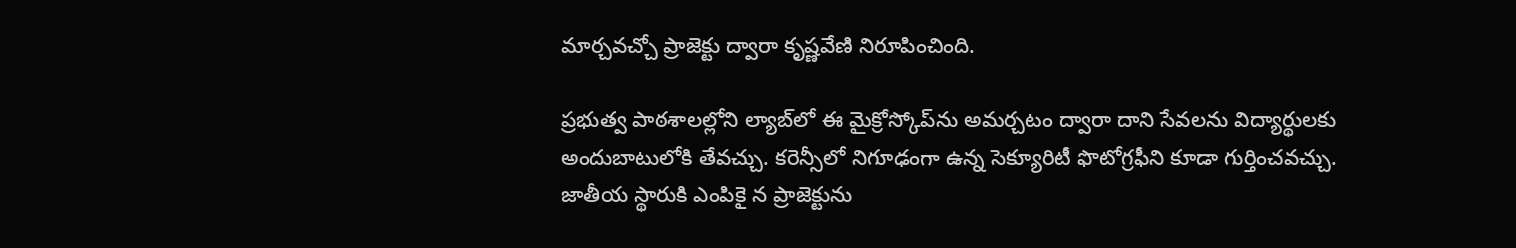మార్చవచ్చో ప్రాజెక్టు ద్వారా కృష్ణవేణి నిరూపించింది.

ప్రభుత్వ పాఠశాలల్లోని ల్యాబ్‌లో ఈ మైక్రోస్కోప్‌ను అమర్చటం ద్వారా దాని సేవలను విద్యార్థులకు అందుబాటులోకి తేవచ్చు. కరెన్సీలో నిగూఢంగా ఉన్న సెక్యూరిటీ ఫొటోగ్రఫీని కూడా గుర్తించవచ్చు. జాతీయ స్థారుకి ఎంపికై న ప్రాజెక్టును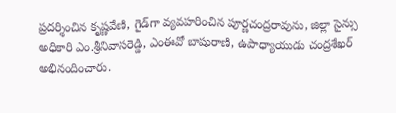ప్రదర్శించిన కృష్ణవేణి, గైడ్‌గా వ్యవహరించిన పూర్ణచంద్రరావును, జిల్లా సైన్సు అధికారి ఎం.శ్రీనివాసరెడ్డి, ఎంఈవో బాషురాణి, ఉపాధ్యాయుడు చంద్రశేఖర్ అభినందించారు.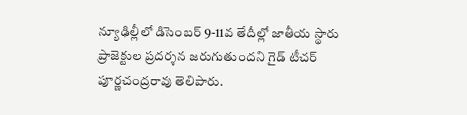న్యూఢిల్లీలో డిసెంబర్ 9-11వ తేదీల్లో జాతీయ స్థారు ప్రాజెక్టుల ప్రదర్శన జరుగుతుందని గైడ్ టీచర్ పూర్ణచంద్రరావు తెలిపారు.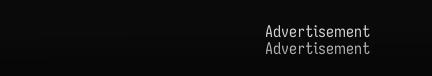Advertisement
Advertisement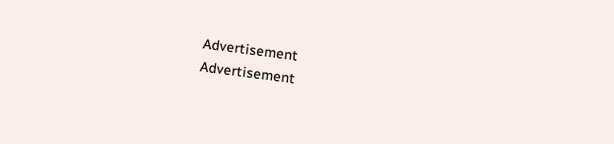Advertisement
Advertisement